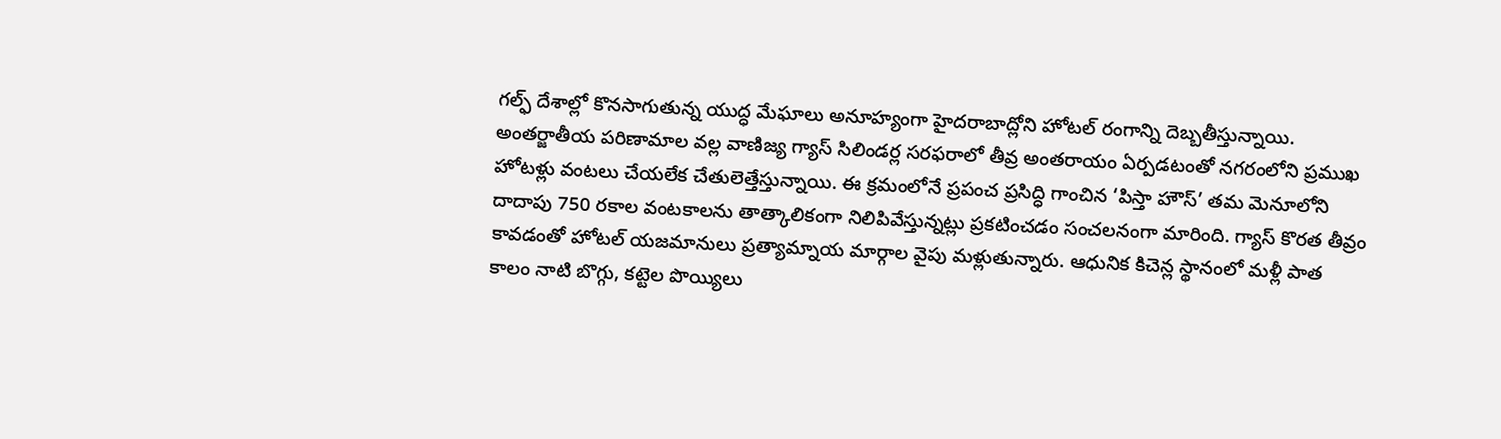గల్ఫ్ దేశాల్లో కొనసాగుతున్న యుద్ధ మేఘాలు అనూహ్యంగా హైదరాబాద్లోని హోటల్ రంగాన్ని దెబ్బతీస్తున్నాయి. అంతర్జాతీయ పరిణామాల వల్ల వాణిజ్య గ్యాస్ సిలిండర్ల సరఫరాలో తీవ్ర అంతరాయం ఏర్పడటంతో నగరంలోని ప్రముఖ హోటళ్లు వంటలు చేయలేక చేతులెత్తేస్తున్నాయి. ఈ క్రమంలోనే ప్రపంచ ప్రసిద్ధి గాంచిన ‘పిస్తా హౌస్’ తమ మెనూలోని దాదాపు 750 రకాల వంటకాలను తాత్కాలికంగా నిలిపివేస్తున్నట్లు ప్రకటించడం సంచలనంగా మారింది. గ్యాస్ కొరత తీవ్రం కావడంతో హోటల్ యజమానులు ప్రత్యామ్నాయ మార్గాల వైపు మళ్లుతున్నారు. ఆధునిక కిచెన్ల స్థానంలో మళ్లీ పాత కాలం నాటి బొగ్గు, కట్టెల పొయ్యిలు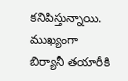కనిపిస్తున్నాయి. ముఖ్యంగా బిర్యానీ తయారీకి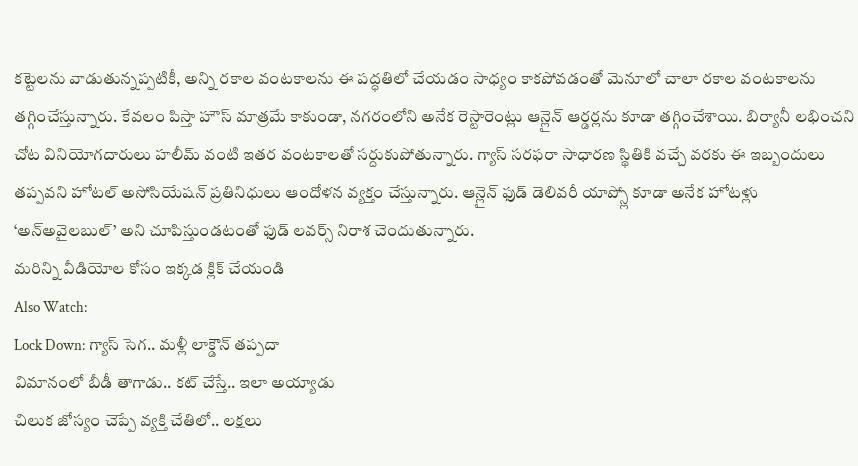కట్టెలను వాడుతున్నప్పటికీ, అన్ని రకాల వంటకాలను ఈ పద్ధతిలో చేయడం సాధ్యం కాకపోవడంతో మెనూలో చాలా రకాల వంటకాలను తగ్గించేస్తున్నారు. కేవలం పిస్తా హౌస్ మాత్రమే కాకుండా, నగరంలోని అనేక రెస్టారెంట్లు ఆన్లైన్ ఆర్డర్లను కూడా తగ్గించేశాయి. బిర్యానీ లభించని చోట వినియోగదారులు హలీమ్ వంటి ఇతర వంటకాలతో సర్దుకుపోతున్నారు. గ్యాస్ సరఫరా సాధారణ స్థితికి వచ్చే వరకు ఈ ఇబ్బందులు తప్పవని హోటల్ అసోసియేషన్ ప్రతినిధులు ఆందోళన వ్యక్తం చేస్తున్నారు. ఆన్లైన్ ఫుడ్ డెలివరీ యాప్స్లో కూడా అనేక హోటళ్లు ‘అన్అవైలబుల్’ అని చూపిస్తుండటంతో ఫుడ్ లవర్స్ నిరాశ చెందుతున్నారు.
మరిన్ని వీడియోల కోసం ఇక్కడ క్లిక్ చేయండి
Also Watch:
Lock Down: గ్యాస్ సెగ.. మళ్లీ లాక్డౌన్ తప్పదా
విమానంలో బీడీ తాగాడు.. కట్ చేస్తే.. ఇలా అయ్యాడు
చిలుక జోస్యం చెప్పే వ్యక్తి చేతిలో.. లక్షలు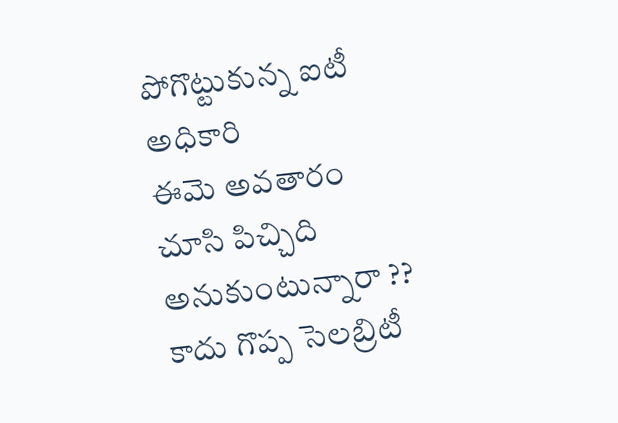పోగొట్టుకున్న ఐటీ అధికారి
ఈమె అవతారం చూసి పిచ్చిది అనుకుంటున్నారా ?? కాదు గొప్ప సెలబ్రిటీ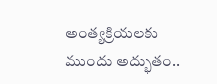అంత్యక్రియలకు ముందు అద్భుతం..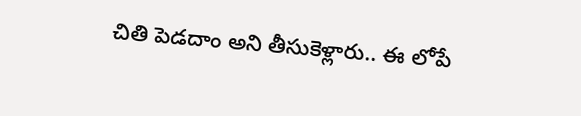చితి పెడదాం అని తీసుకెళ్లారు.. ఈ లోపే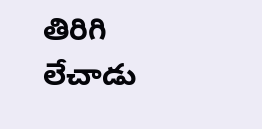తిరిగి లేచాడు